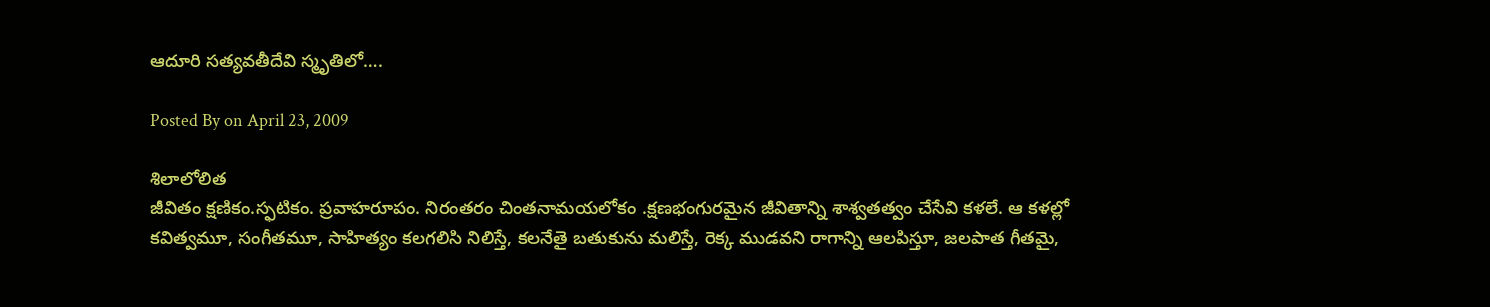ఆదూరి సత్యవతీదేవి స్మృతిలో….

Posted By on April 23, 2009

శిలాలోలిత
జీవితం క్షణికం.స్ఫటికం. ప్రవాహరూపం. నిరంతరం చింతనామయలోకం .క్షణభంగురమైన జీవితాన్ని శాశ్వతత్వం చేసేవి కళలే. ఆ కళల్లో కవిత్వమూ, సంగీతమూ, సాహిత్యం కలగలిసి నిలిస్తే, కలనేతై బతుకును మలిస్తే, రెక్క ముడవని రాగాన్ని ఆలపిస్తూ, జలపాత గీతమై,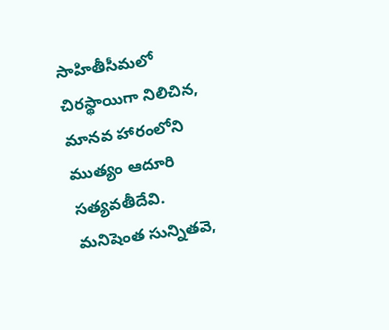సాహితీసీమలో చిరస్థాయిగా నిలిచిన, మానవ హారంలోని ముత్యం ఆదూరి సత్యవతీదేవి.
మనిషెంత సున్నితవె,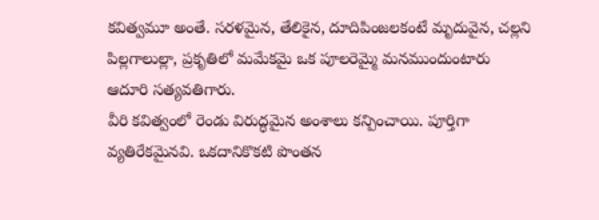కవిత్వమూ అంతే. సరళమైన, తేలికైన, దూదిపింజలకంటే మృదువైన, చల్లని పిల్లగాలుల్లా, ప్రకృతిలో మమేకమై ఒక పూలరెమ్మై మనముందుంటారు ఆదూరి సత్యవతిగారు.
వీరి కవిత్వంలో రెండు విరుద్ధమైన అంశాలు కన్పించాయి. పూర్తిగా వ్యతిరేకమైనవి. ఒకదానికొకటి పొంతన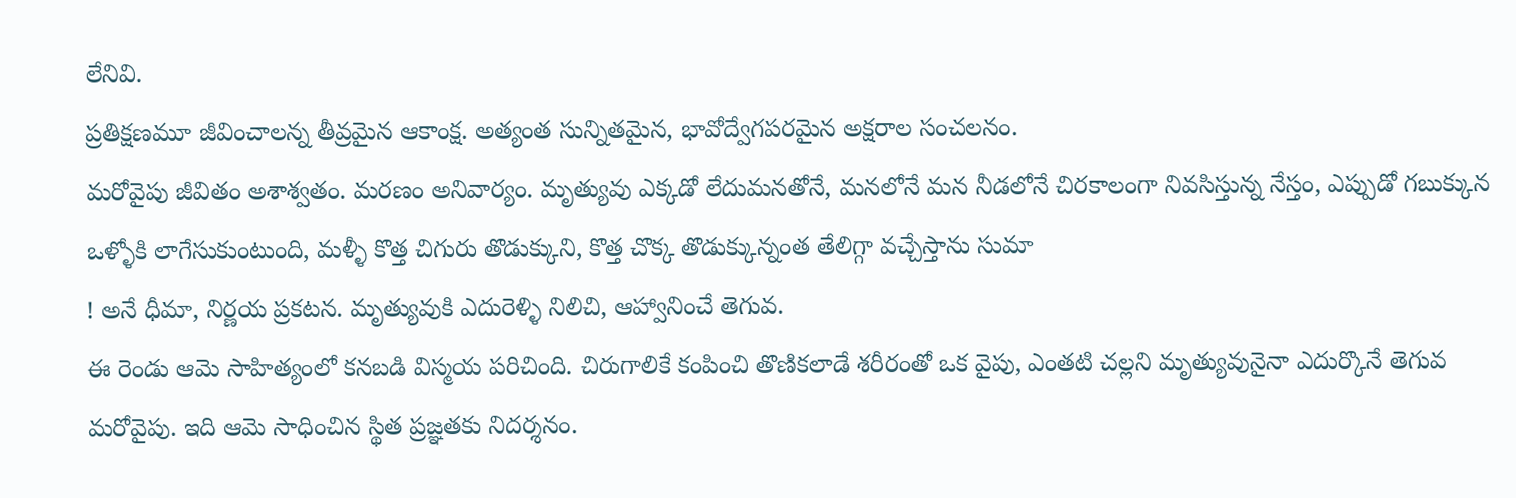లేనివి.
ప్రతిక్షణమూ జీవించాలన్న తీవ్రమైన ఆకాంక్ష. అత్యంత సున్నితమైన, భావోద్వేగపరమైన అక్షరాల సంచలనం.
మరోవైపు జీవితం అశాశ్వతం. మరణం అనివార్యం. మృత్యువు ఎక్కడో లేదుమనతోనే, మనలోనే మన నీడలోనే చిరకాలంగా నివసిస్తున్న నేస్తం, ఎప్పుడో గబుక్కున ఒళ్ళోకి లాగేసుకుంటుంది, మళ్ళీ కొత్త చిగురు తొడుక్కుని, కొత్త చొక్క తొడుక్కున్నంత తేలిగ్గా వచ్చేస్తాను సుమా
! అనే ధీమా, నిర్ణయ ప్రకటన. మృత్యువుకి ఎదురెళ్ళి నిలిచి, ఆహ్వానించే తెగువ.
ఈ రెండు ఆమె సాహిత్యంలో కనబడి విస్మయ పరిచింది. చిరుగాలికే కంపించి తొణికలాడే శరీరంతో ఒక వైపు, ఎంతటి చల్లని మృత్యువునైనా ఎదుర్కొనే తెగువ మరోవైపు. ఇది ఆమె సాధించిన స్థిత ప్రజ్ఞతకు నిదర్శనం.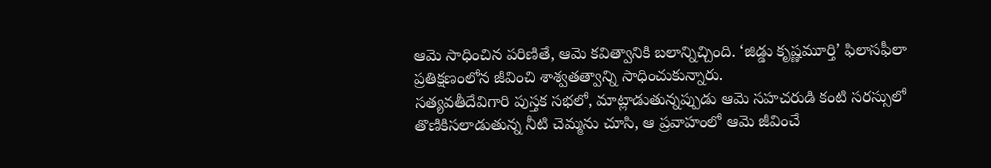ఆమె సాధించిన పరిణితే, ఆమె కవిత్వానికి బలాన్నిచ్చింది. ‘జిడ్డు కృష్ణమూర్తి’ ఫిలాసఫీలా ప్రతిక్షణంలోన జీవించి శాశ్వతత్వాన్ని సాధించుకున్నారు.
సత్యవతీదేవిగారి పుస్తక సభలో, మాట్లాడుతున్నప్పుడు ఆమె సహచరుడి కంటి సరస్సులో తొణికిసలాడుతున్న నీటి చెమ్మను చూసి, ఆ ప్రవాహంలో ఆమె జీవించే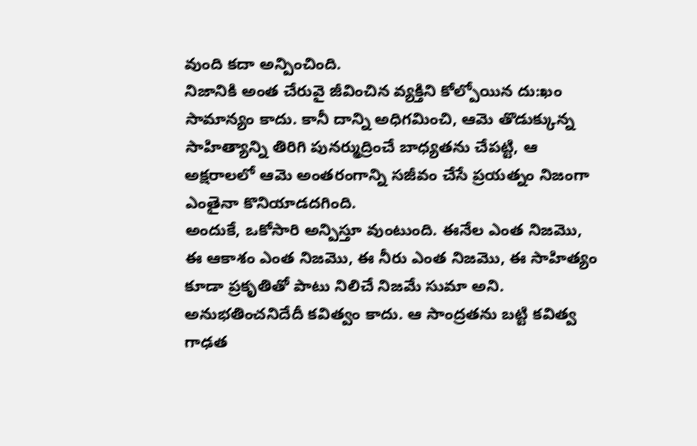వుంది కదా అన్పించింది.
నిజానికి అంత చేరువై జీవించిన వ్యక్తిని కోల్పోయిన దు:ఖం సామాన్యం కాదు. కానీ దాన్ని అధిగమించి, ఆమె తొడుక్కున్న సాహిత్యాన్ని తిరిగి పునర్ముద్రించే బాధ్యతను చేపట్టి, ఆ అక్షరాలలో ఆమె అంతరంగాన్ని సజీవం చేసే ప్రయత్నం నిజంగా ఎంతైనా కొనియాడదగింది.
అందుకే, ఒకోసారి అన్పిస్తూ వుంటుంది. ఈనేల ఎంత నిజమొ, ఈ ఆకాశం ఎంత నిజమొ, ఈ నీరు ఎంత నిజమొ, ఈ సాహిత్యం కూడా ప్రకృతితో పాటు నిలిచే నిజమే సుమా అని.
అనుభతించనిదేదీ కవిత్వం కాదు. ఆ సాంద్రతను బట్టి కవిత్వ గాఢత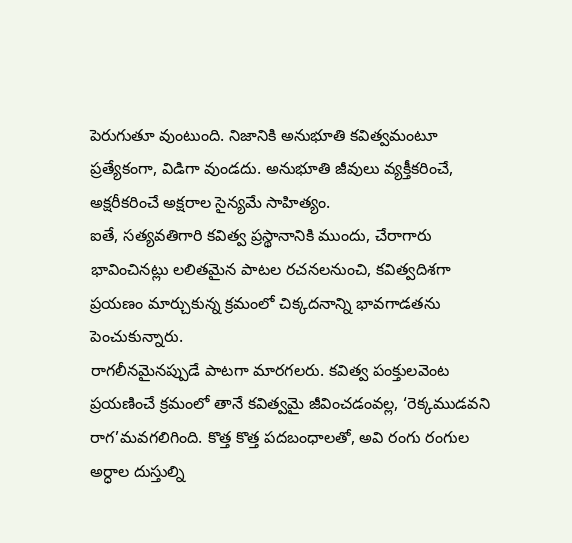పెరుగుతూ వుంటుంది. నిజానికి అనుభూతి కవిత్వమంటూ ప్రత్యేకంగా, విడిగా వుండదు. అనుభూతి జీవులు వ్యక్తీకరించే, అక్షరీకరించే అక్షరాల సైన్యమే సాహిత్యం.
ఐతే, సత్యవతిగారి కవిత్వ ప్రస్థానానికి ముందు, చేరాగారు భావించినట్లు లలితమైన పాటల రచనలనుంచి, కవిత్వదిశగా ప్రయణం మార్చుకున్న క్రమంలో చిక్కదనాన్ని భావగాడతను పెంచుకున్నారు.
రాగలీనమైనప్పుడే పాటగా మారగలరు. కవిత్వ పంక్తులవెంట ప్రయణించే క్రమంలో తానే కవిత్వమై జీవించడంవల్ల, ‘రెక్కముడవని రాగ’మవగలిగింది. కొత్త కొత్త పదబంధాలతో, అవి రంగు రంగుల అర్ధాల దుస్తుల్ని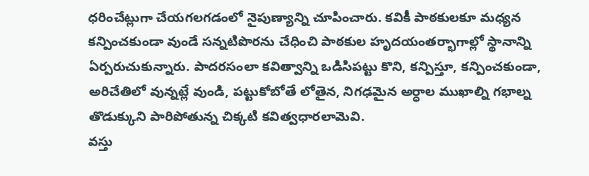ధరించేట్లుగా చేయగలగడంలో నైపుణ్యాన్ని చూపించారు. కవికీ పాఠకులకూ మధ్యన కన్పించకుండా వుండే సన్నటిపొరను చేధించి పాఠకుల హృదయంతర్భాగాల్లో స్థానాన్ని ఏర్పరుచుకున్నారు. పాదరసంలా కవిత్వాన్ని ఒడిసిపట్టు కొని, కన్పిస్తూ, కన్పించకుండా, అరిచేతిలో వున్నట్లే వుండి, పట్టుకోబోతే లోతైన, నిగఢమైన అర్ధాల ముఖాల్ని గభాల్న తొడుక్కుని పారిపోతున్న చిక్కటి కవిత్వధారలామెవి.
వస్తు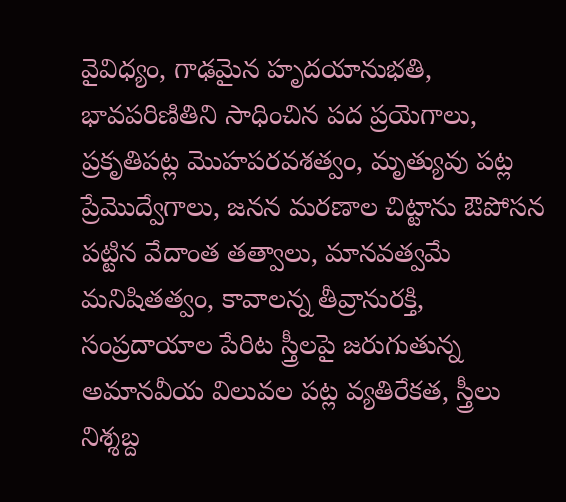వైవిధ్యం, గాఢమైన హృదయానుభతి, భావపరిణితిని సాధించిన పద ప్రయెగాలు, ప్రకృతిపట్ల మొహపరవశత్వం, మృత్యువు పట్ల ప్రేమొద్వేగాలు, జనన మరణాల చిట్టాను ఔపోసన పట్టిన వేదాంత తత్వాలు, మానవత్వమే మనిషితత్వం, కావాలన్న తీవ్రానురక్తి, సంప్రదాయాల పేరిట స్త్రీలపై జరుగుతున్న అమానవీయ విలువల పట్ల వ్యతిరేకత, స్త్రీలు నిశ్శబ్ద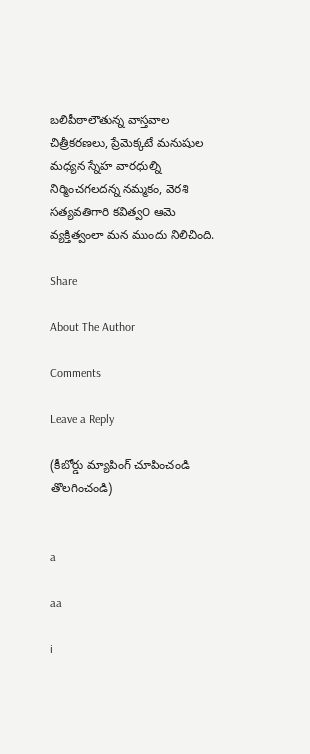బలిపీఠాలౌతున్న వాస్తవాల చిత్రీకరణలు, ప్రేమెక్కటే మనుషుల మధ్యన స్నేహ వారధుల్ని నిర్మించగలదన్న నమ్మకం, వెరశి సత్యవతిగారి కవిత్వ౦ ఆమె వ్యక్తిత్వంలా మన ముందు నిలిచింది.

Share

About The Author

Comments

Leave a Reply

(కీబోర్డు మ్యాపింగ్ చూపించండి తొలగించండి)


a

aa

i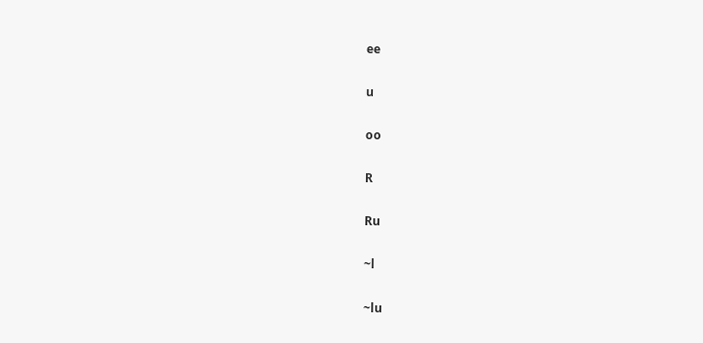ee

u

oo

R

Ru

~l

~lu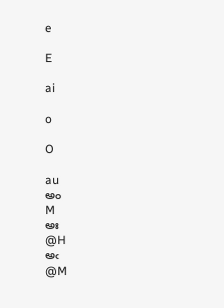e

E

ai

o

O

au
అం
M
అః
@H
అఁ
@M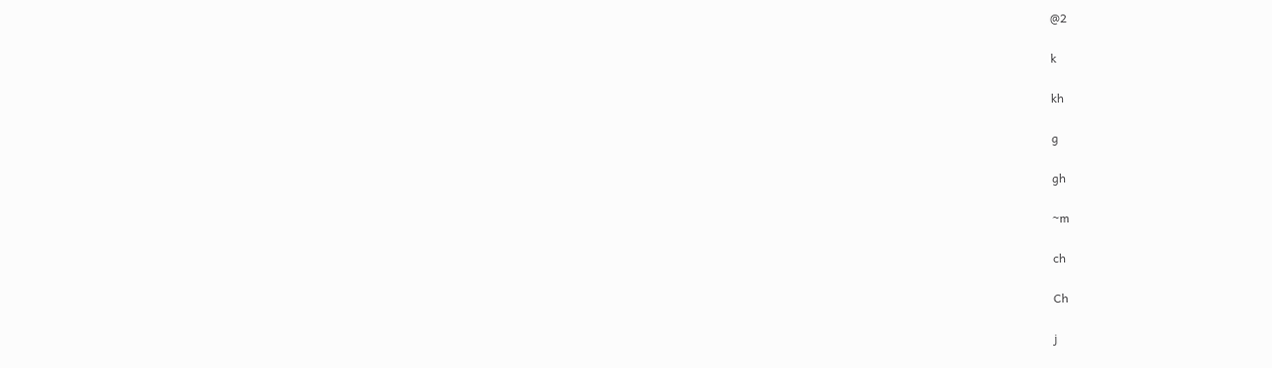@2

k

kh

g

gh

~m

ch

Ch

j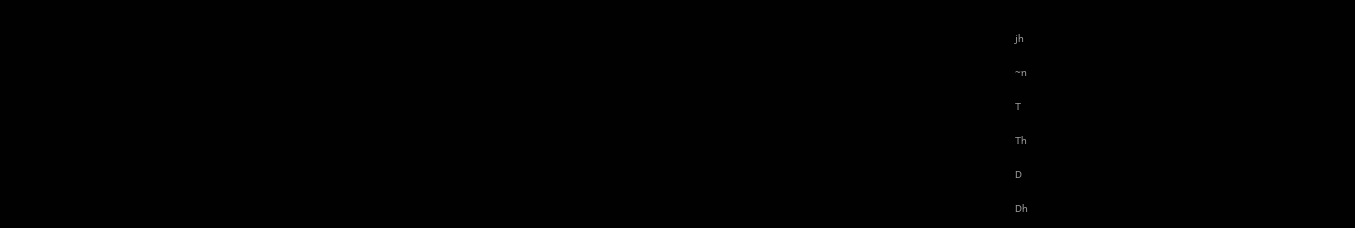jh

~n

T

Th

D

Dh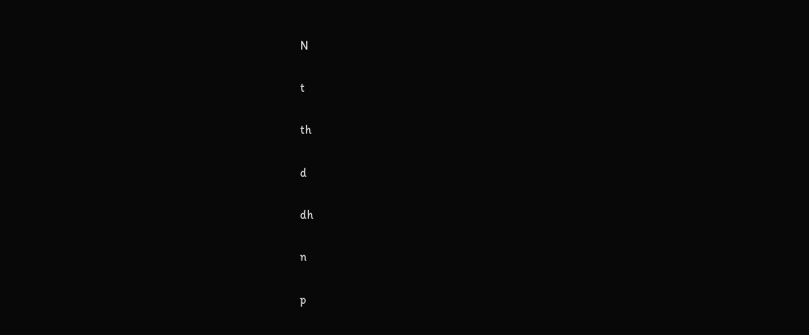N

t

th

d

dh

n

p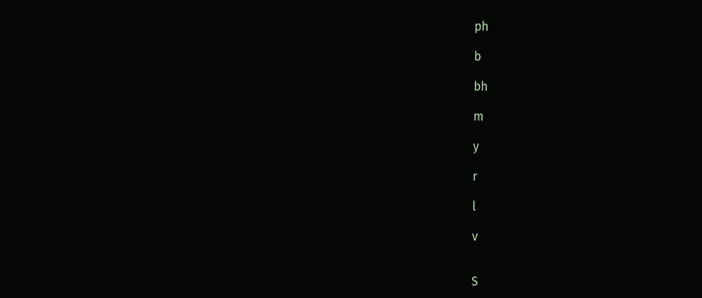ph

b

bh

m

y

r

l

v


S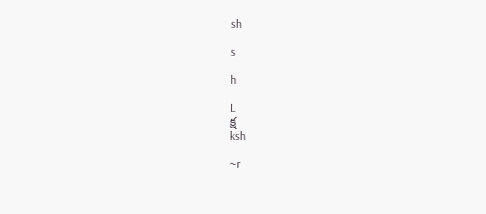sh

s

h

L
క్ష
ksh

~r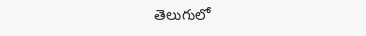తెలుగులో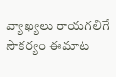వ్యాఖ్యలు రాయగలిగే సౌకర్యం ఈమాట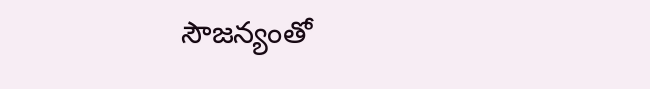సౌజన్యంతో